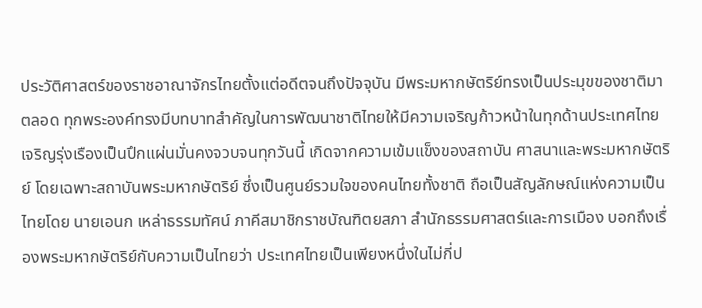ประวัติศาสตร์ของราชอาณาจักรไทยตั้งแต่อดีตจนถึงปัจจุบัน มีพระมหากษัตริย์ทรงเป็นประมุขของชาติมาตลอด ทุกพระองค์ทรงมีบทบาทสำคัญในการพัฒนาชาติไทยให้มีความเจริญก้าวหน้าในทุกด้านประเทศไทยเจริญรุ่งเรืองเป็นปึกแผ่นมั่นคงจวบจนทุกวันนี้ เกิดจากความเข้มแข็งของสถาบัน ศาสนาและพระมหากษัตริย์ โดยเฉพาะสถาบันพระมหากษัตริย์ ซึ่งเป็นศูนย์รวมใจของคนไทยทั้งชาติ ถือเป็นสัญลักษณ์แห่งความเป็นไทยโดย นายเอนก เหล่าธรรมทัศน์ ภาคีสมาชิกราชบัณฑิตยสภา สำนักธรรมศาสตร์และการเมือง บอกถึงเรื่องพระมหากษัตริย์กับความเป็นไทยว่า ประเทศไทยเป็นเพียงหนึ่งในไม่กี่ป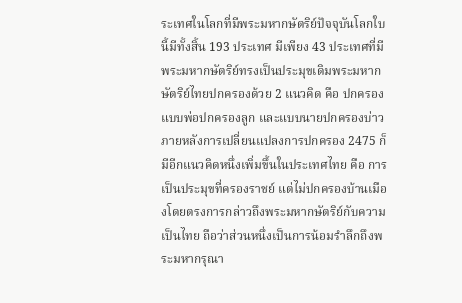ระเทศในโลกที่มีพระมหากษัตริย์ปัจจุบันโลกใบนี้มีทั้งสิ้น 193 ประเทศ มีเพียง 43 ประเทศที่มีพระมหากษัตริย์ทรงเป็นประมุขเดิมพระมหากษัตริย์ไทยปกครองด้วย 2 แนวคิด คือ ปกครองแบบพ่อปกครองลูก และแบบนายปกครองบ่าวภายหลังการเปลี่ยนแปลงการปกครอง 2475 ก็มีอีกแนวคิดหนึ่งเพิ่มขึ้นในประเทศไทย คือ การเป็นประมุขที่ครองราชย์ แต่ไม่ปกครองบ้านเมืองโดยตรงการกล่าวถึงพระมหากษัตริย์กับความเป็นไทย ถือว่าส่วนหนึ่งเป็นการน้อมรำลึกถึงพระมหากรุณา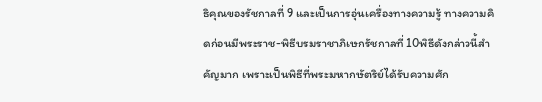ธิคุณของรัชกาลที่ 9 และเป็นการอุ่นเครื่องทางความรู้ ทางความคิดก่อนมีพระราช-พิธีบรมราชาภิเษกรัชกาลที่ 10พิธีดังกล่าวนี้สำคัญมาก เพราะเป็นพิธีที่พระมหากษัตริย์ได้รับความศัก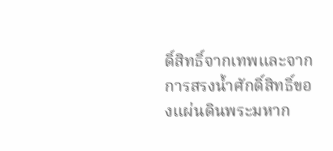ดิ์สิทธิ์จากเทพและจากการสรงน้ำศักดิ์สิทธิ์ของแผ่นดินพระมหาก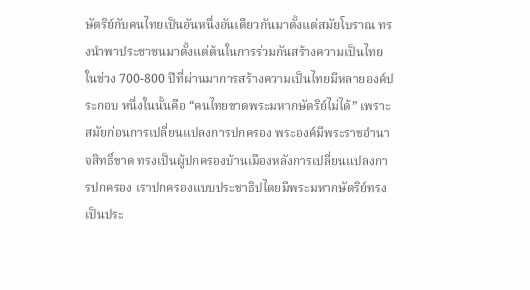ษัตริย์กับคนไทยเป็นอันหนึ่งอันเดียวกันมาตั้งแต่สมัยโบราณ ทรงนำพาประชาชนมาตั้งแต่ต้นในการร่วมกันสร้างความเป็นไทยในช่วง 700-800 ปีที่ผ่านมาการสร้างความเป็นไทยมีหลายองค์ประกอบ หนึ่งในนั้นคือ “คนไทยขาดพระมหากษัตริย์ไม่ได้” เพราะสมัยก่อนการเปลี่ยนแปลงการปกครอง พระองค์มีพระราชอำนาจสิทธิ์ขาด ทรงเป็นผู้ปกครองบ้านเมืองหลังการเปลี่ยนแปลงการปกครอง เราปกครองแบบประชาธิปไตยมีพระมหากษัตริย์ทรงเป็นประ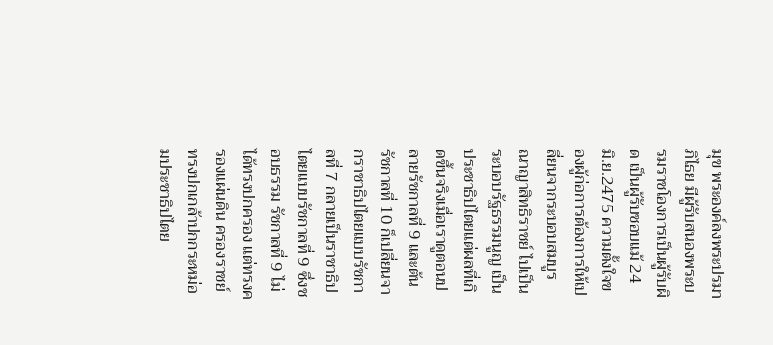มุข พระองค์ลงพระปรมาภิไธย มีผู้รับสนองพระบรมราชโองการเป็นผู้รับผิด เป็นผู้รับชอบแม้ 24 มิ.ย.2475 ความตั้งใจของผู้ก่อการต้องการให้เปลี่ยนจากระบอบสมบูรณาญาสิทธิราชย์ ไปเป็นระบอบรัฐธรรมนูญ เป็นประชาธิปไตยแต่ผลที่เกิดขึ้นจริงเมื่อเราดูตอนปลายรัชกาลที่ 9 และต้นรัชกาลที่ 10 ก็เปลี่ยนจากราชาธิปไตยแบบรัชกาลที่ 7 กลายเป็นราชาธิปไตยแบบรัชกาลที่ 9 ซึ่งชอบธรรม รัชกาลที่ 9 ไม่ได้ทรงปกครอง แต่ทรงครองแผ่นดิน ครองราชย์ ทรงปกเกล้าปกกระหม่อมประชาธิปไตย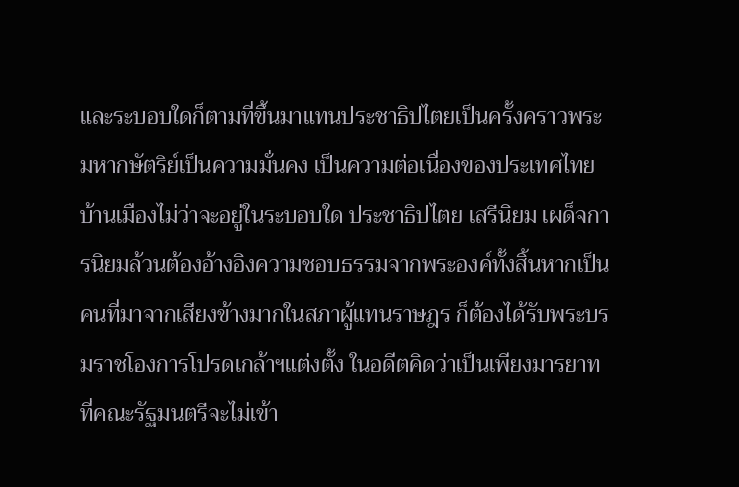และระบอบใดก็ตามที่ขึ้นมาแทนประชาธิปไตยเป็นครั้งคราวพระมหากษัตริย์เป็นความมั่นคง เป็นความต่อเนื่องของประเทศไทย บ้านเมืองไม่ว่าจะอยู่ในระบอบใด ประชาธิปไตย เสรีนิยม เผด็จการนิยมล้วนต้องอ้างอิงความชอบธรรมจากพระองค์ทั้งสิ้นหากเป็นคนที่มาจากเสียงข้างมากในสภาผู้แทนราษฎร ก็ต้องได้รับพระบรมราชโองการโปรดเกล้าฯแต่งตั้ง ในอดีตคิดว่าเป็นเพียงมารยาทที่คณะรัฐมนตรีจะไม่เข้า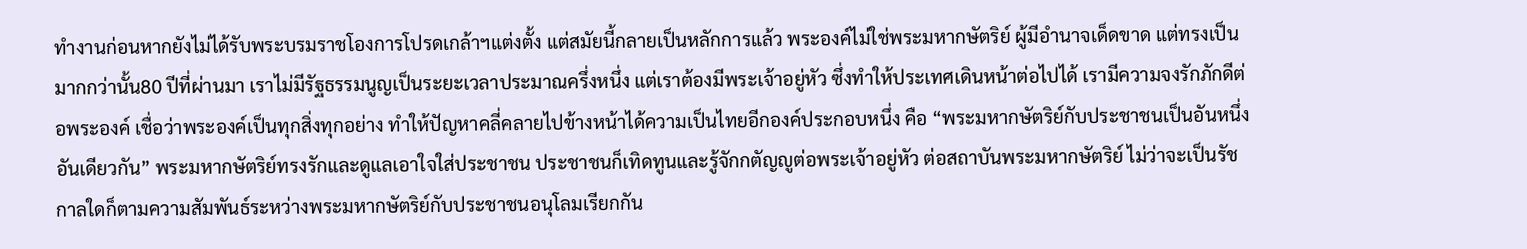ทำงานก่อนหากยังไม่ได้รับพระบรมราชโองการโปรดเกล้าฯแต่งตั้ง แต่สมัยนี้กลายเป็นหลักการแล้ว พระองค์ไม่ใช่พระมหากษัตริย์ ผู้มีอำนาจเด็ดขาด แต่ทรงเป็นมากกว่านั้น80 ปีที่ผ่านมา เราไม่มีรัฐธรรมนูญเป็นระยะเวลาประมาณครึ่งหนึ่ง แต่เราต้องมีพระเจ้าอยู่หัว ซึ่งทำให้ประเทศเดินหน้าต่อไปได้ เรามีความจงรักภักดีต่อพระองค์ เชื่อว่าพระองค์เป็นทุกสิ่งทุกอย่าง ทำให้ปัญหาคลี่คลายไปข้างหน้าได้ความเป็นไทยอีกองค์ประกอบหนึ่ง คือ “พระมหากษัตริย์กับประชาชนเป็นอันหนึ่งอันเดียวกัน” พระมหากษัตริย์ทรงรักและดูแลเอาใจใส่ประชาชน ประชาชนก็เทิดทูนและรู้จักกตัญญูต่อพระเจ้าอยู่หัว ต่อสถาบันพระมหากษัตริย์ ไม่ว่าจะเป็นรัชกาลใดก็ตามความสัมพันธ์ระหว่างพระมหากษัตริย์กับประชาชนอนุโลมเรียกกัน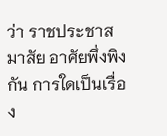ว่า ราชประชาสมาสัย อาศัยพึ่งพิงกัน การใดเป็นเรื่อง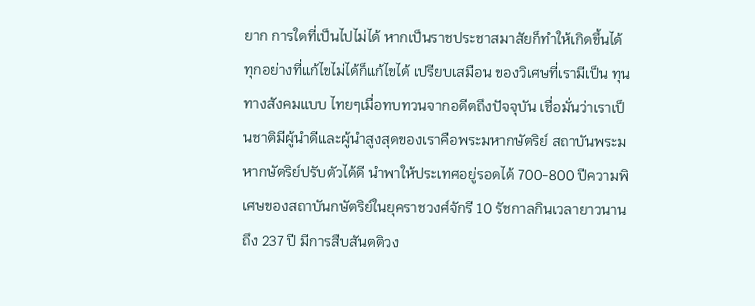ยาก การใดที่เป็นไปไม่ได้ หากเป็นราชประชาสมาสัยก็ทำให้เกิดขึ้นได้ ทุกอย่างที่แก้ไขไม่ได้ก็แก้ไขได้ เปรียบเสมือน ของวิเศษที่เรามีเป็น ทุนทางสังคมแบบ ไทยๆเมื่อทบทวนจากอดีตถึงปัจจุบัน เชื่อมั่นว่าเราเป็นชาติมีผู้นำดีและผู้นำสูงสุดของเราคือพระมหากษัตริย์ สถาบันพระมหากษัตริย์ปรับตัวได้ดี นำพาให้ประเทศอยู่รอดได้ 700-800 ปีความพิเศษของสถาบันกษัตริย์ในยุคราชวงศ์จักรี 10 รัชกาลกินเวลายาวนานถึง 237 ปี มีการสืบสันตติวง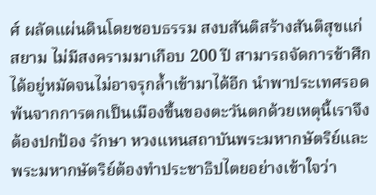ศ์ ผลัดแผ่นดินโดยชอบธรรม สงบสันติสร้างสันติสุขแก่สยาม ไม่มีสงครามมาเกือบ 200 ปี สามารถจัดการข้าศึกได้อยู่หมัดจนไม่อาจรุกล้ำเข้ามาได้อีก นำพาประเทศรอดพ้นจากการตกเป็นเมืองขึ้นของตะวันตกด้วยเหตุนี้เราจึงต้องปกป้อง รักษา หวงแหนสถาบันพระมหากษัตริย์และพระมหากษัตริย์ต้องทำประชาธิปไตยอย่างเข้าใจว่า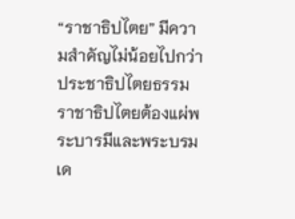“ราชาธิปไตย” มีความสำคัญไม่น้อยไปกว่าประชาธิปไตยธรรมราชาธิปไตยต้องแผ่พระบารมีและพระบรมเด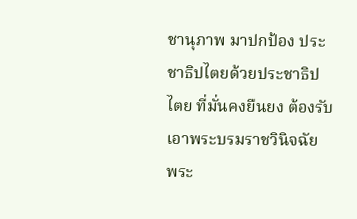ชานุภาพ มาปกป้อง ประชาธิปไตยด้วยประชาธิปไตย ที่มั่นคงยืนยง ต้องรับเอาพระบรมราชวินิจฉัย พระ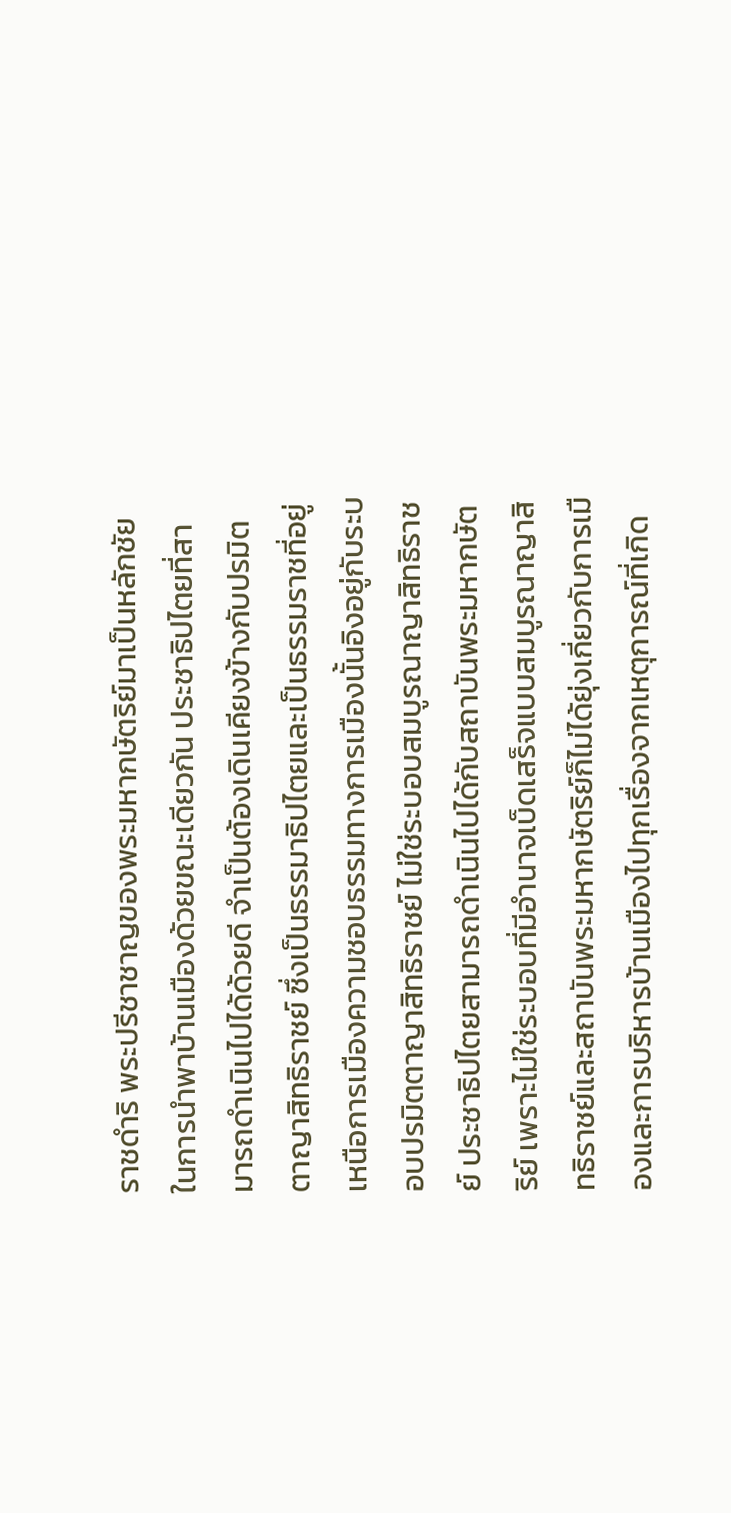ราชดำริ พระปรีชาชาญของพระมหากษัตริย์มาเป็นหลักชัยในการนำพาบ้านเมืองด้วยขณะเดียวกัน ประชาธิปไตยที่สามารถดำเนินไปได้ด้วยดี จำเป็นต้องเดินเคียงข้างกับปรมิตตาญาสิทธิราชย์ ซึ่งเป็นธรรมาธิปไตยและเป็นธรรมราชที่อยู่เหนือการเมืองความชอบธรรมทางการเมืองนั้นอิงอยู่กับระบอบปรมิตตาญาสิทธิราชย์ ไม่ใช่ระบอบสมบูรณาญาสิทธิราชย์ ประชาธิปไตยสามารถดำเนินไปได้กับสถาบันพระมหากษัตริย์ เพราะไม่ใช่ระบอบที่มีอำนาจเบ็ดเสร็จแบบสมบูรณาญาสิทธิราชย์และสถาบันพระมหากษัตริย์ก็ไม่ได้ยุ่งเกี่ยวกับการเมืองและการบริหารบ้านเมืองไปทุกเรื่องจากเหตุการณ์ที่เกิด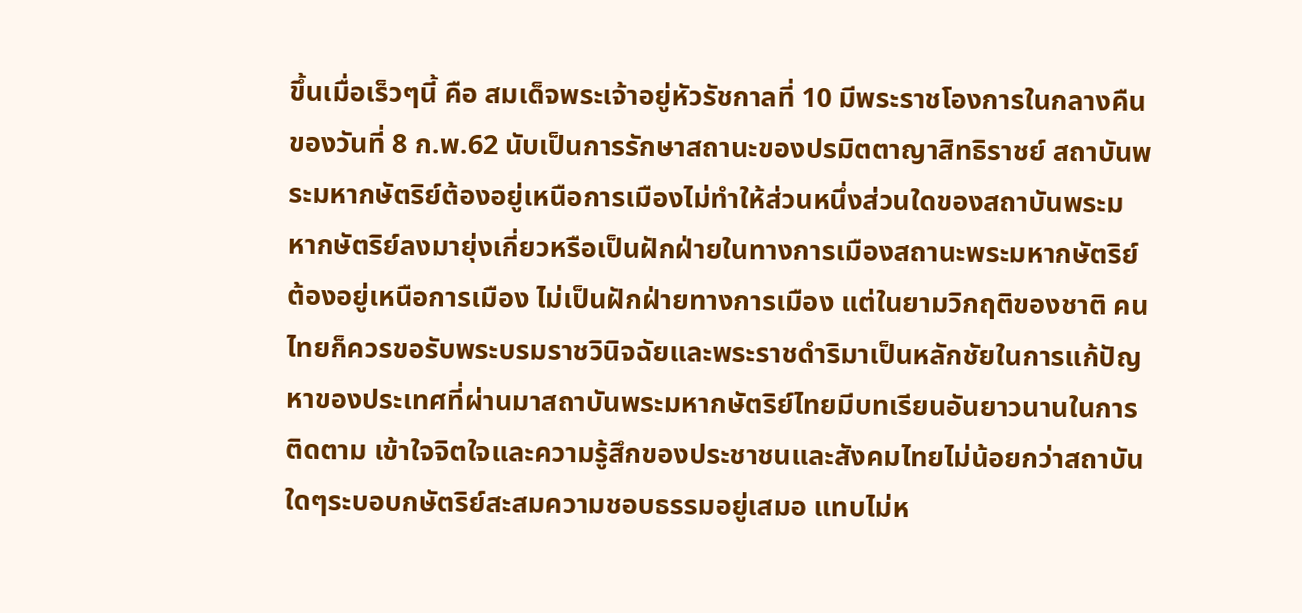ขึ้นเมื่อเร็วๆนี้ คือ สมเด็จพระเจ้าอยู่หัวรัชกาลที่ 10 มีพระราชโองการในกลางคืนของวันที่ 8 ก.พ.62 นับเป็นการรักษาสถานะของปรมิตตาญาสิทธิราชย์ สถาบันพระมหากษัตริย์ต้องอยู่เหนือการเมืองไม่ทำให้ส่วนหนึ่งส่วนใดของสถาบันพระมหากษัตริย์ลงมายุ่งเกี่ยวหรือเป็นฝักฝ่ายในทางการเมืองสถานะพระมหากษัตริย์ต้องอยู่เหนือการเมือง ไม่เป็นฝักฝ่ายทางการเมือง แต่ในยามวิกฤติของชาติ คนไทยก็ควรขอรับพระบรมราชวินิจฉัยและพระราชดำริมาเป็นหลักชัยในการแก้ปัญหาของประเทศที่ผ่านมาสถาบันพระมหากษัตริย์ไทยมีบทเรียนอันยาวนานในการติดตาม เข้าใจจิตใจและความรู้สึกของประชาชนและสังคมไทยไม่น้อยกว่าสถาบันใดๆระบอบกษัตริย์สะสมความชอบธรรมอยู่เสมอ แทบไม่ห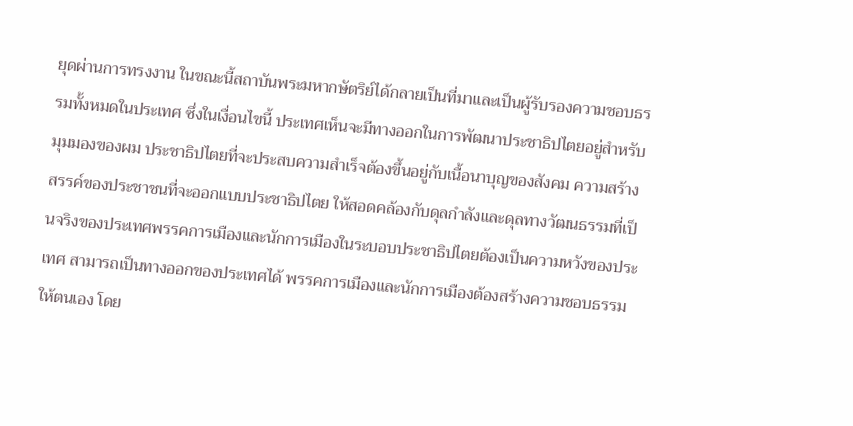ยุดผ่านการทรงงาน ในขณะนี้สถาบันพระมหากษัตริย์ได้กลายเป็นที่มาและเป็นผู้รับรองความชอบธรรมทั้งหมดในประเทศ ซึ่งในเงื่อนไขนี้ ประเทศเห็นจะมีทางออกในการพัฒนาประชาธิปไตยอยู่สำหรับมุมมองของผม ประชาธิปไตยที่จะประสบความสำเร็จต้องขึ้นอยู่กับเนื้อนาบุญของสังคม ความสร้างสรรค์ของประชาชนที่จะออกแบบประชาธิปไตย ให้สอดคล้องกับดุลกำลังและดุลทางวัฒนธรรมที่เป็นจริงของประเทศพรรคการเมืองและนักการเมืองในระบอบประชาธิปไตยต้องเป็นความหวังของประเทศ สามารถเป็นทางออกของประเทศได้ พรรคการเมืองและนักการเมืองต้องสร้างความชอบธรรมให้ตนเอง โดย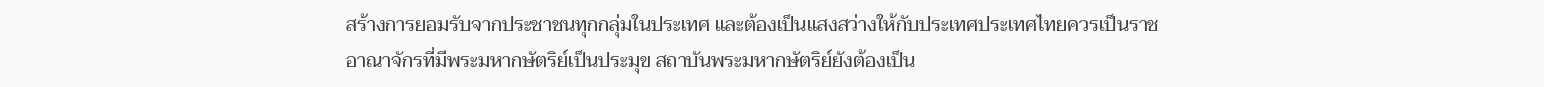สร้างการยอมรับจากประชาชนทุกกลุ่มในประเทศ และต้องเป็นแสงสว่างให้กับประเทศประเทศไทยควรเป็นราชอาณาจักรที่มีพระมหากษัตริย์เป็นประมุข สถาบันพระมหากษัตริย์ยังต้องเป็น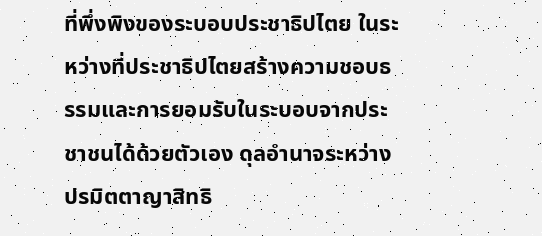ที่พึ่งพิงของระบอบประชาธิปไตย ในระหว่างที่ประชาธิปไตยสร้างความชอบธรรมและการยอมรับในระบอบจากประชาชนได้ด้วยตัวเอง ดุลอำนาจระหว่างปรมิตตาญาสิทธิ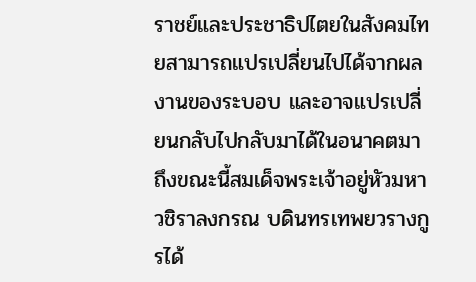ราชย์และประชาธิปไตยในสังคมไทยสามารถแปรเปลี่ยนไปได้จากผลงานของระบอบ และอาจแปรเปลี่ยนกลับไปกลับมาได้ในอนาคตมาถึงขณะนี้สมเด็จพระเจ้าอยู่หัวมหาวชิราลงกรณ บดินทรเทพยวรางกูรได้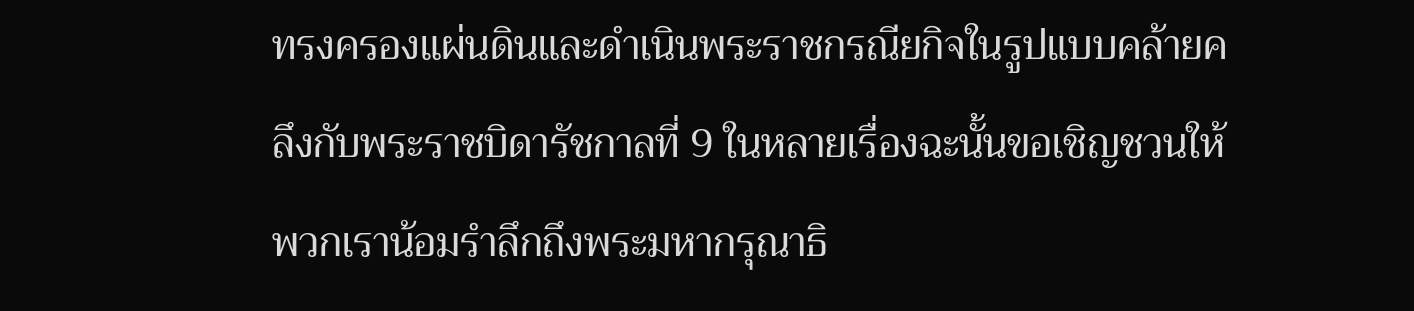ทรงครองแผ่นดินและดำเนินพระราชกรณียกิจในรูปแบบคล้ายคลึงกับพระราชบิดารัชกาลที่ 9 ในหลายเรื่องฉะนั้นขอเชิญชวนให้พวกเราน้อมรำลึกถึงพระมหากรุณาธิ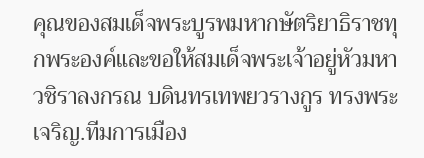คุณของสมเด็จพระบูรพมหากษัตริยาธิราชทุกพระองค์และขอให้สมเด็จพระเจ้าอยู่หัวมหาวชิราลงกรณ บดินทรเทพยวรางกูร ทรงพระเจริญ.ทีมการเมือง